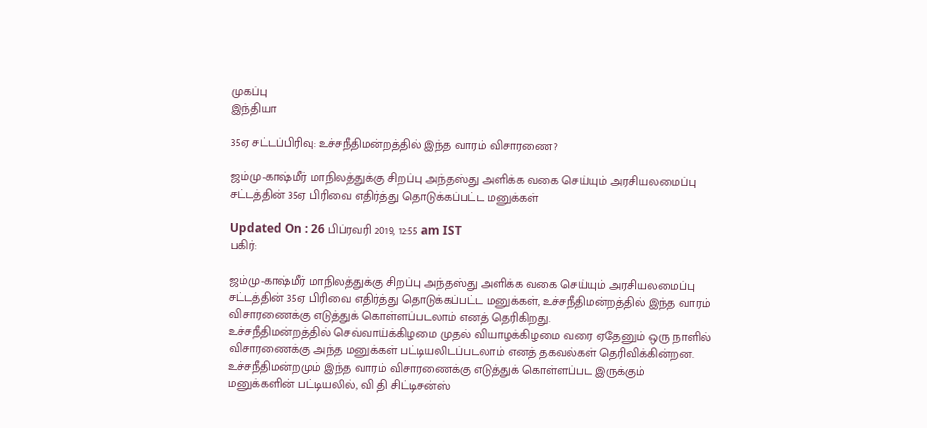முகப்பு
இந்தியா

35ஏ சட்டப்பிரிவு: உச்சநீதிமன்றத்தில் இந்த வாரம் விசாரணை?

ஜம்மு-காஷ்மீர் மாநிலத்துக்கு சிறப்பு அந்தஸ்து அளிக்க வகை செய்யும் அரசியலமைப்பு சட்டத்தின் 35ஏ பிரிவை எதிர்த்து தொடுக்கப்பட்ட மனுக்கள்

Updated On : 26 பிப்ரவரி 2019, 12:55 am IST
பகிர்:

ஜம்மு-காஷ்மீர் மாநிலத்துக்கு சிறப்பு அந்தஸ்து அளிக்க வகை செய்யும் அரசியலமைப்பு சட்டத்தின் 35ஏ பிரிவை எதிர்த்து தொடுக்கப்பட்ட மனுக்கள், உச்சநீதிமன்றத்தில் இந்த வாரம் விசாரணைக்கு எடுத்துக் கொள்ளப்படலாம் எனத் தெரிகிறது.
உச்சநீதிமன்றத்தில் செவ்வாய்க்கிழமை முதல் வியாழக்கிழமை வரை ஏதேனும் ஒரு நாளில் விசாரணைக்கு அந்த மனுக்கள் பட்டியலிடப்படலாம் எனத் தகவல்கள் தெரிவிக்கின்றன.
உச்சநீதிமன்றமும் இந்த வாரம் விசாரணைக்கு எடுத்துக் கொள்ளப்பட இருக்கும் மனுக்களின் பட்டியலில், வி தி சிட்டிசன்ஸ்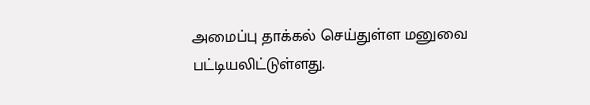அமைப்பு தாக்கல் செய்துள்ள மனுவை பட்டியலிட்டுள்ளது.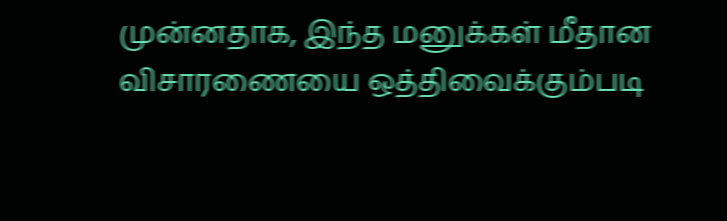முன்னதாக, இந்த மனுக்கள் மீதான விசாரணையை ஒத்திவைக்கும்படி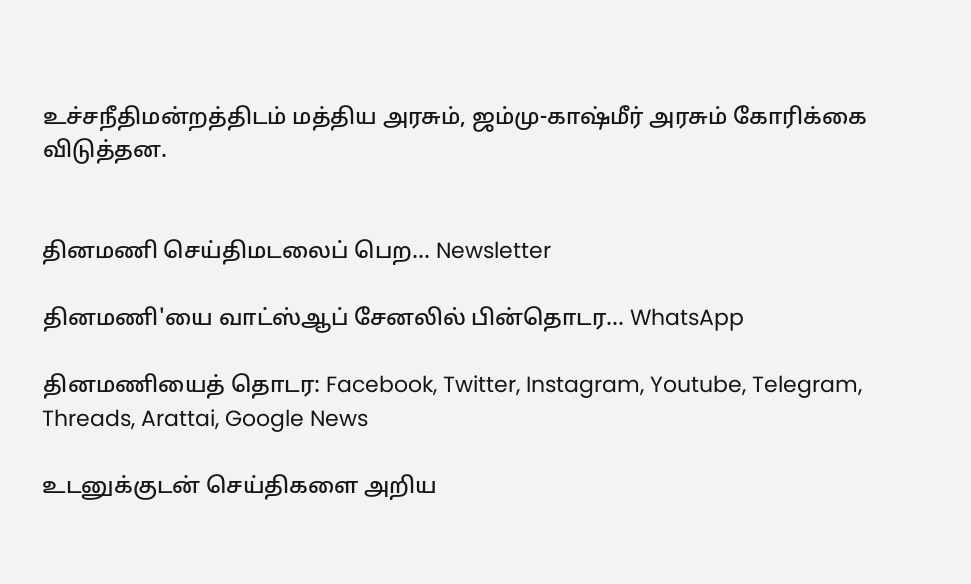உச்சநீதிமன்றத்திடம் மத்திய அரசும், ஜம்மு-காஷ்மீர் அரசும் கோரிக்கை விடுத்தன.


தினமணி செய்திமடலைப் பெற... Newsletter

தினமணி'யை வாட்ஸ்ஆப் சேனலில் பின்தொடர... WhatsApp

தினமணியைத் தொடர: Facebook, Twitter, Instagram, Youtube, Telegram, Threads, Arattai, Google News

உடனுக்குடன் செய்திகளை அறிய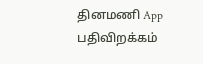தினமணி App பதிவிறக்கம்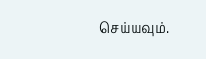செய்யவும்.